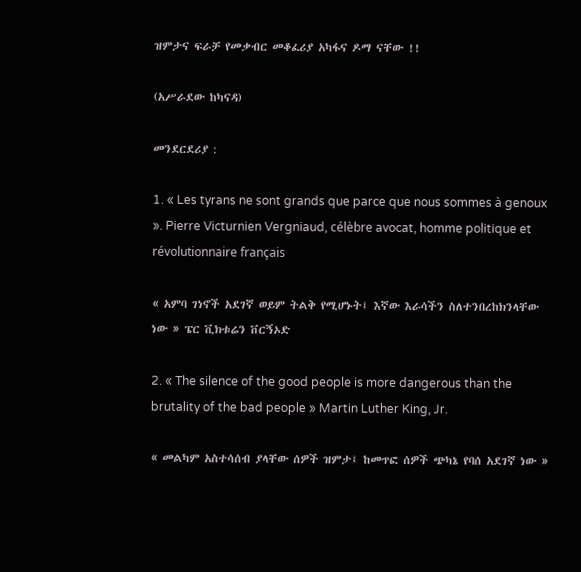ዝምታና ፍራቻ የመቃብር መቆፈሪያ አካፋና ዶማ ናቸው !!

(አሥራደው ከካናዳ)

መንደርደሪያ :

1. « Les tyrans ne sont grands que parce que nous sommes à genoux ». Pierre Victurnien Vergniaud, célèbre avocat, homme politique et révolutionnaire français

« አምባ ገነኖች አደገኛ ወይም ትልቅ የሚሆኑት፤ እኛው እራሳችን ስለተንበረከክንላቸው ነው » ፔር ቪክቱሬን ቨርኝኦድ

2. « The silence of the good people is more dangerous than the brutality of the bad people » Martin Luther King, Jr.

« መልካም አስተሳሰብ ያላቸው ሰዎች ዝምታ፤ ከመጥፎ ሰዎች ጭካኔ የባሰ አደገኛ ነው »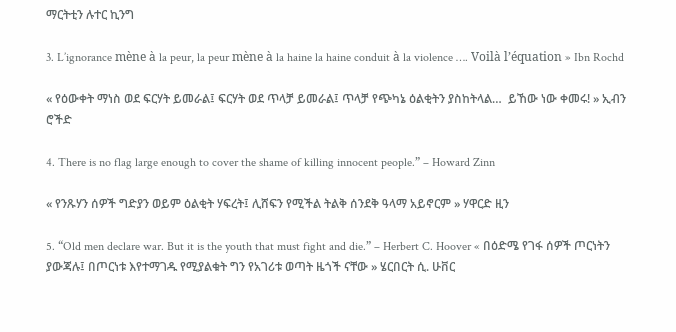ማርትቲን ሉተር ኪንግ

3. L’ignorance mène à la peur, la peur mène à la haine la haine conduit à la violence …. Voilà l’équation » Ibn Rochd

« የዕውቀት ማነስ ወደ ፍርሃት ይመራል፤ ፍርሃት ወደ ጥላቻ ይመራል፤ ጥላቻ የጭካኔ ዕልቂትን ያስከትላል…  ይኸው ነው ቀመሩ! » ኢብን ሮችድ

4. There is no flag large enough to cover the shame of killing innocent people.” – Howard Zinn

« የንጹሃን ሰዎች ግድያን ወይም ዕልቂት ሃፍረት፤ ሊሸፍን የሚችል ትልቅ ሰንደቅ ዓላማ አይኖርም » ሃዋርድ ዚን

5. “Old men declare war. But it is the youth that must fight and die.” – Herbert C. Hoover « በዕድሜ የገፋ ሰዎች ጦርነትን ያውጃሉ፤ በጦርነቱ እየተማገዱ የሚያልቁት ግን የአገሪቱ ወጣት ዜጎች ናቸው » ሄርበርት ሲ. ሁቨር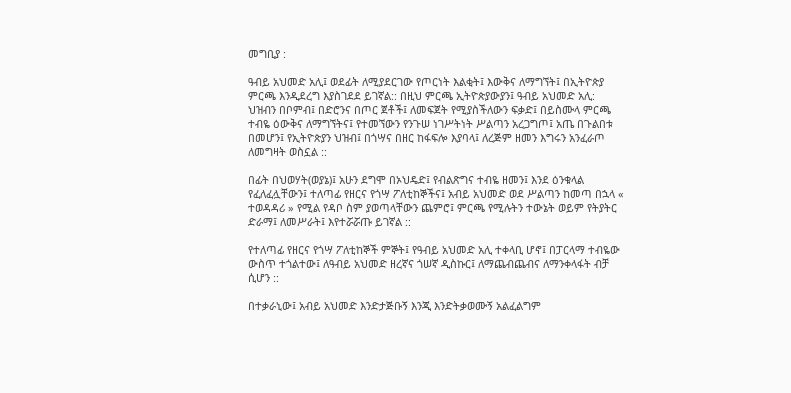መግቢያ :

ዓብይ አህመድ አሊ፤ ወደፊት ለሚያደርገው የጦርነት እልቂት፤ እውቅና ለማግኘት፤ በኢትዮጵያ ምርጫ እንዲደረግ እያስገደደ ይገኛል:: በዚህ ምርጫ ኢትዮጵያውያን፤ ዓብይ አህመድ አሊ: ህዝብን በቦምብ፤ በድሮንና በጦር ጀቶች፤ ለመፍጀት የሚያስችለውን ፍቃድ፤ በይስሙላ ምርጫ ተብዬ ዕውቅና ለማግኘትና፤ የተመኘውን የንጉሠ ነገሥትነት ሥልጣን አረጋግጦ፤ አጤ በጉልበቱ በመሆን፤ የኢትዮጵያን ህዝብ፤ በጎሣና በዘር ከፋፍሎ እያባላ፤ ለረጅም ዘመን እግሩን አንፈራጦ ለመግዛት ወስኗል ::

በፊት በህወሃት(ወያኔ)፤ አሁን ደግሞ በኦህዴድ፤ የብልጽግና ተብዬ ዘመን፤ እንደ ዕንቁላል የፈለፈሏቸውን፤ ተለጣፊ የዘርና የጎሣ ፖለቲከኞችና፤ አብይ አህመድ ወደ ሥልጣን ከመጣ በኋላ « ተወዳዳሪ » የሚል የዳቦ ስም ያወጣላቸውን ጨምሮ፤ ምርጫ የሚሉትን ተውኔት ወይም የትያትር ድራማ፤ ለመሥራት፤ እየተሯሯጡ ይገኛል ::

የተለጣፊ የዘርና የጎሣ ፖለቲከኞች ምኞት፤ የዓብይ አህመድ አሊ ተቀላቢ ሆኖ፤ በፓርላማ ተብዬው ውስጥ ተጎልተው፤ ለዓብይ አህመድ ዘረኛና ጎሠኛ ዲስኩር፤ ለማጨብጨብና ለማንቀላፋት ብቻ ሲሆን ::

በተቃራኒው፤ አብይ አህመድ እንድታጅቡኝ እንጂ እንድትቃወሙኝ አልፈልግም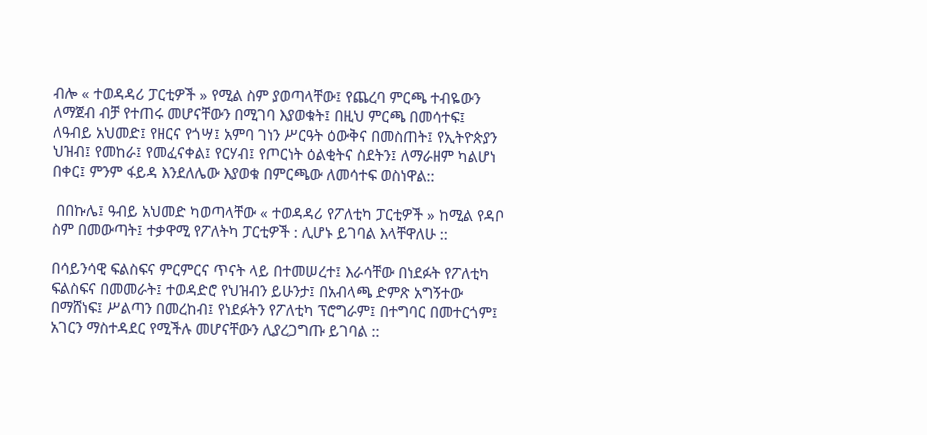ብሎ « ተወዳዳሪ ፓርቲዎች » የሚል ስም ያወጣላቸው፤ የጨረባ ምርጫ ተብዬውን ለማጀብ ብቻ የተጠሩ መሆናቸውን በሚገባ እያወቁት፤ በዚህ ምርጫ በመሳተፍ፤ ለዓብይ አህመድ፤ የዘርና የጎሣ፤ አምባ ገነን ሥርዓት ዕውቅና በመስጠት፤ የኢትዮጵያን ህዝብ፤ የመከራ፤ የመፈናቀል፤ የርሃብ፤ የጦርነት ዕልቂትና ስደትን፤ ለማራዘም ካልሆነ በቀር፤ ምንም ፋይዳ እንደለሌው እያወቁ በምርጫው ለመሳተፍ ወስነዋል::

 በበኩሌ፤ ዓብይ አህመድ ካወጣላቸው « ተወዳዳሪ የፖለቲካ ፓርቲዎች » ከሚል የዳቦ ስም በመውጣት፤ ተቃዋሚ የፖለትካ ፓርቲዎች : ሊሆኑ ይገባል እላቸዋለሁ ::

በሳይንሳዊ ፍልስፍና ምርምርና ጥናት ላይ በተመሠረተ፤ እራሳቸው በነደፉት የፖለቲካ ፍልስፍና በመመራት፤ ተወዳድሮ የህዝብን ይሁንታ፤ በአብላጫ ድምጽ አግኝተው በማሸነፍ፤ ሥልጣን በመረከብ፤ የነደፉትን የፖለቲካ ፕሮግራም፤ በተግባር በመተርጎም፤ አገርን ማስተዳደር የሚችሉ መሆናቸውን ሊያረጋግጡ ይገባል ::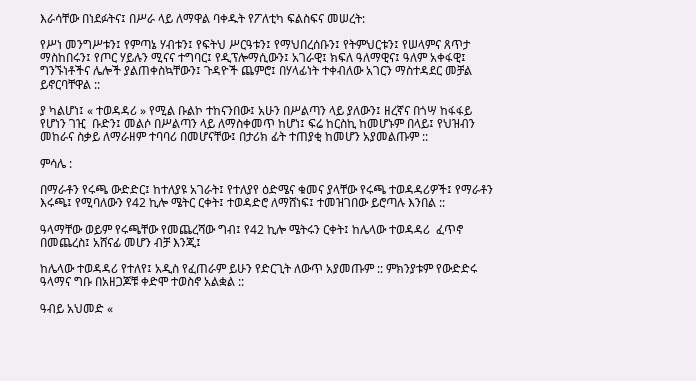እራሳቸው በነደፉትና፤ በሥራ ላይ ለማዋል ባቀዱት የፖለቲካ ፍልስፍና መሠረት:

የሥነ መንግሥቱን፤ የምጣኔ ሃብቱን፤ የፍትህ ሥርዓቱን፤ የማህበረሰቡን፤ የትምህርቱን፤ የሠላምና ጸጥታ ማስከበሩን፤ የጦር ሃይሉን ሚናና ተግባር፤ የዲፕሎማሲውን፤ አገራዊ፤ ክፍለ ዓለማዊና፤ ዓለም አቀፋዊ፤ ግንኙነቶችና ሌሎች ያልጠቀስኳቸውን፤ ጉዳዮች ጨምሮ፤ በሃላፊነት ተቀብለው አገርን ማስተዳደር መቻል ይኖርባቸዋል ::

ያ ካልሆነ፤ « ተወዳዳሪ » የሚል ቡልኮ ተከናንበው፤ አሁን በሥልጣን ላይ ያለውን፤ ዘረኛና በጎሣ ከፋፋይ የሆነን ገዢ  ቡድን፤ መልሶ በሥልጣን ላይ ለማስቀመጥ ከሆነ፤ ፍሬ ከርስኪ ከመሆኑም በላይ፤ የህዝብን መከራና ስቃይ ለማራዘም ተባባሪ በመሆናቸው፤ በታሪክ ፊት ተጠያቂ ከመሆን አያመልጡም ::

ምሳሌ :

በማራቶን የሩጫ ውድድር፤ ከተለያዩ አገራት፤ የተለያየ ዕድሜና ቁመና ያላቸው የሩጫ ተወዳዳሪዎች፤ የማራቶን እሩጫ፤ የሚባለውን የ42 ኪሎ ሜትር ርቀት፤ ተወዳድሮ ለማሸነፍ፤ ተመዝገበው ይሮጣሉ እንበል ::

ዓላማቸው ወይም የሩጫቸው የመጨረሻው ግብ፤ የ42 ኪሎ ሜትሩን ርቀት፤ ከሌላው ተወዳዳሪ  ፈጥኖ በመጨረስ፤ አሸናፊ መሆን ብቻ እንጂ፤

ከሌላው ተወዳዳሪ የተለየ፤ አዲስ የፈጠራም ይሁን የድርጊት ለውጥ አያመጡም :: ምክንያቱም የውድድሩ ዓላማና ግቡ በአዘጋጆቹ ቀድሞ ተወስኖ አልቋል ::

ዓብይ አህመድ «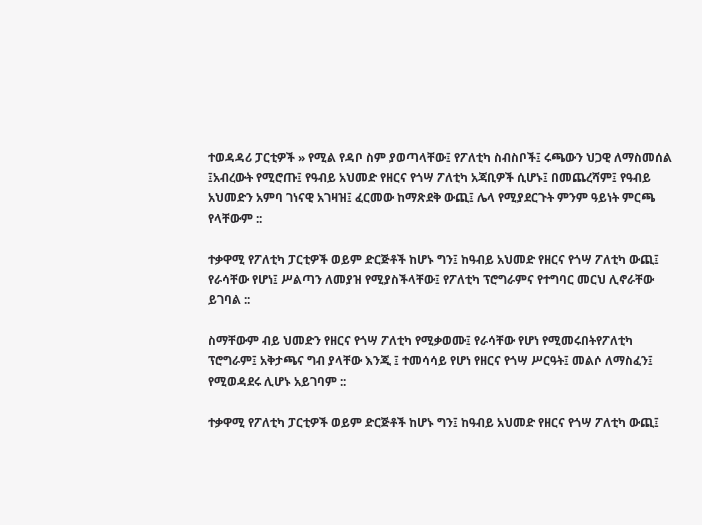ተወዳዳሪ ፓርቲዎች » የሚል የዳቦ ስም ያወጣላቸው፤ የፖለቲካ ስብስቦች፤ ሩጫውን ህጋዊ ለማስመሰል ፤አብረውት የሚሮጡ፤ የዓብይ አህመድ የዘርና የጎሣ ፖለቲካ አጃቢዎች ሲሆኑ፤ በመጨረሻም፤ የዓብይ አህመድን አምባ ገነናዊ አገዛዝ፤ ፈርመው ከማጽደቅ ውጪ፤ ሌላ የሚያደርጉት ምንም ዓይነት ምርጫ የላቸውም ::

ተቃዋሚ የፖለቲካ ፓርቲዎች ወይም ድርጅቶች ከሆኑ ግን፤ ከዓብይ አህመድ የዘርና የጎሣ ፖለቲካ ውጪ፤ የራሳቸው የሆነ፤ ሥልጣን ለመያዝ የሚያስችላቸው፤ የፖለቲካ ፕሮግራምና የተግባር መርህ ሊኖራቸው ይገባል ::

ስማቸውም ብይ ህመድን የዘርና የጎሣ ፖለቲካ የሚቃወሙ፤ የራሳቸው የሆነ የሚመሩበትየፖለቲካ ፕሮግራም፤ አቅታጫና ግብ ያላቸው እንጂ ፤ ተመሳሳይ የሆነ የዘርና የጎሣ ሥርዓት፤ መልሶ ለማስፈን፤ የሚወዳደሩ ሊሆኑ አይገባም ::

ተቃዋሚ የፖለቲካ ፓርቲዎች ወይም ድርጅቶች ከሆኑ ግን፤ ከዓብይ አህመድ የዘርና የጎሣ ፖለቲካ ውጪ፤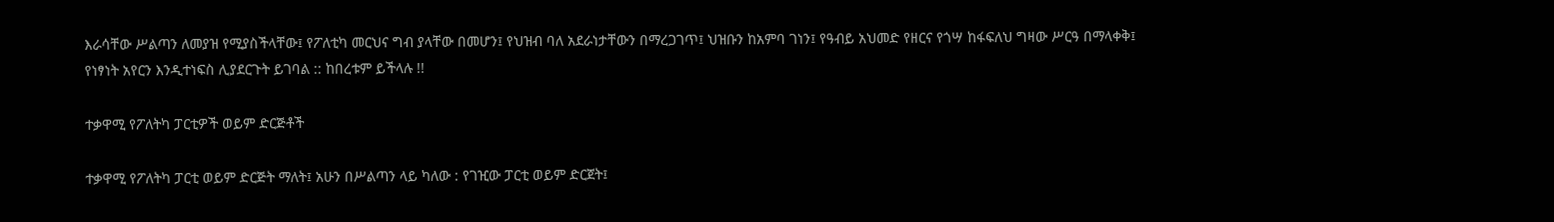እራሳቸው ሥልጣን ለመያዝ የሚያስችላቸው፤ የፖለቲካ መርህና ግብ ያላቸው በመሆን፤ የህዝብ ባለ አደራነታቸውን በማረጋገጥ፤ ህዝቡን ከአምባ ገነን፤ የዓብይ አህመድ የዘርና የጎሣ ከፋፍለህ ግዛው ሥርዓ በማላቀቅ፤ የነፃነት አየርን እንዲተነፍስ ሊያደርጉት ይገባል :: ከበረቱም ይችላሉ !!

ተቃዋሚ የፖለትካ ፓርቲዎች ወይም ድርጅቶች

ተቃዋሚ የፖለትካ ፓርቲ ወይም ድርጅት ማለት፤ አሁን በሥልጣን ላይ ካለው : የገዢው ፓርቲ ወይም ድርጀት፤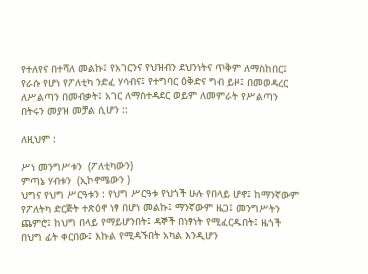የተለየና በተሻለ መልኩ፤ የአገርንና የህዝብን ደህንነትና ጥቅም ለማስከበር፤ የራሱ የሆነ የፖለቲካ ንድፈ ሃሳብና፤ የተግባር ዕቅድና ግብ ይዞ፤ በመወዳረር ለሥልጣን በመብቃት፤ አገር ለማስተዳደር ወይም ለመምራት የሥልጣን በትሩን መያዝ መቻል ሲሆን ::

ለዚህም :

ሥነ መንግሥቱን  (ፖለቲካውን)
ምጣኔ ሃብቱን  (ኢኮኖሜውን )
ህግና የህግ ሥርዓቱን : የህግ ሥርዓቱ የህጎች ሁሉ የበላይ ሆኖ፤ ከማንኛውም የፖለትካ ድርጅት ተጽዕኖ ነፃ በሆነ መልኩ፤ ማንኛውም ዜጋ፤ መንግሥትን ጨምሮ፤ ከህግ በላይ የማይሆንበት፤ ዳኞች በነፃነት የሚፈርዱበት፤ ዜጎች በህግ ፊት ቀርበው፤ እኩል የሚዳኙበት አካል እንዲሆን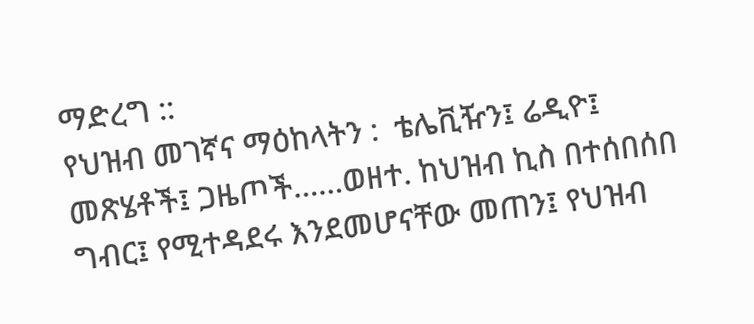ማድረግ ::
የህዝብ መገኛና ማዕከላትን :  ቴሌቪዥን፤ ሬዲዮ፤ መጽሄቶች፤ ጋዜጦች……ወዘተ. ከህዝብ ኪስ በተሰበሰበ ግብር፤ የሚተዳደሩ እንደመሆናቸው መጠን፤ የህዝብ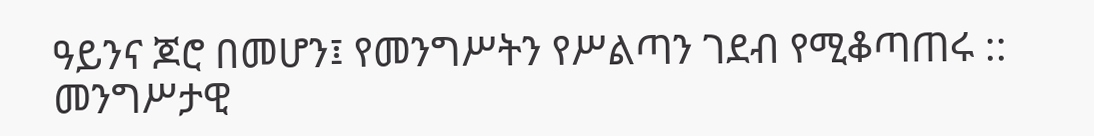ዓይንና ጆሮ በመሆን፤ የመንግሥትን የሥልጣን ገደብ የሚቆጣጠሩ :: መንግሥታዊ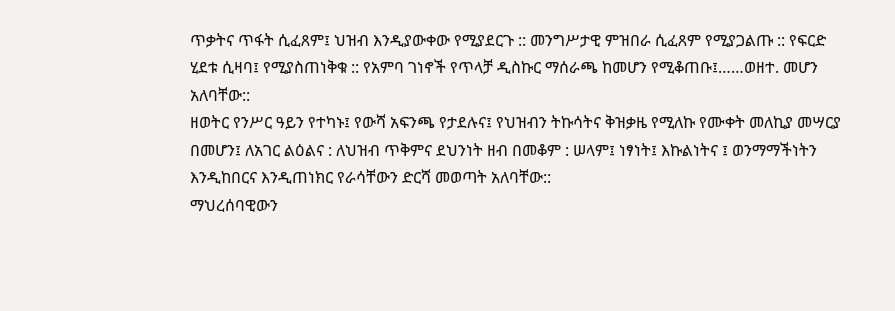ጥቃትና ጥፋት ሲፈጸም፤ ህዝብ እንዲያውቀው የሚያደርጉ :: መንግሥታዊ ምዝበራ ሲፈጸም የሚያጋልጡ :: የፍርድ ሂደቱ ሲዛባ፤ የሚያስጠነቅቁ :: የአምባ ገነኖች የጥላቻ ዲስኩር ማሰራጫ ከመሆን የሚቆጠቡ፤……ወዘተ. መሆን አለባቸው::
ዘወትር የንሥር ዓይን የተካኑ፤ የውሻ አፍንጫ የታደሉና፤ የህዝብን ትኩሳትና ቅዝቃዜ የሚለኩ የሙቀት መለኪያ መሣርያ በመሆን፤ ለአገር ልዕልና : ለህዝብ ጥቅምና ደህንነት ዘብ በመቆም : ሠላም፤ ነፃነት፤ እኩልነትና ፤ ወንማማችነትን እንዲከበርና እንዲጠነክር የራሳቸውን ድርሻ መወጣት አለባቸው::
ማህረሰባዊውን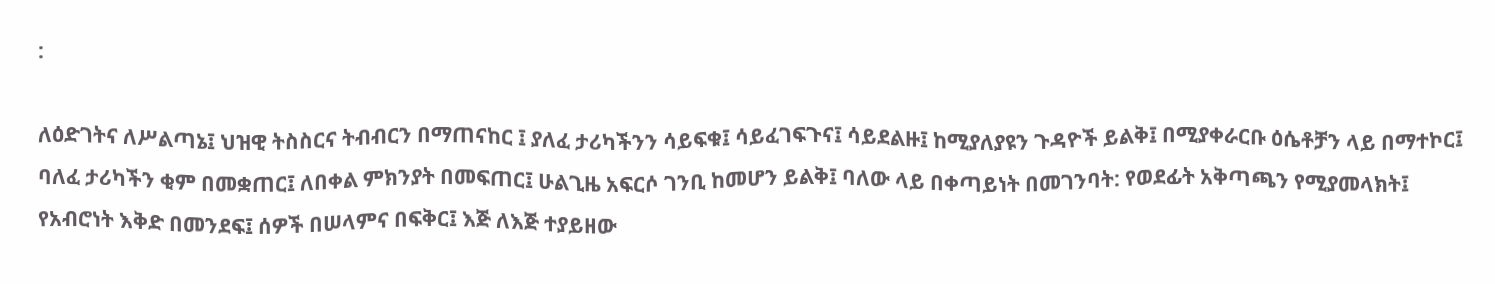:

ለዕድገትና ለሥልጣኔ፤ ህዝዊ ትስስርና ትብብርን በማጠናከር ፤ ያለፈ ታሪካችንን ሳይፍቁ፤ ሳይፈገፍጉና፤ ሳይደልዙ፤ ከሚያለያዩን ጉዳዮች ይልቅ፤ በሚያቀራርቡ ዕሴቶቻን ላይ በማተኮር፤ ባለፈ ታሪካችን ቂም በመቋጠር፤ ለበቀል ምክንያት በመፍጠር፤ ሁልጊዜ አፍርሶ ገንቢ ከመሆን ይልቅ፤ ባለው ላይ በቀጣይነት በመገንባት: የወደፊት አቅጣጫን የሚያመላክት፤ የአብሮነት እቅድ በመንደፍ፤ ሰዎች በሠላምና በፍቅር፤ እጅ ለእጅ ተያይዘው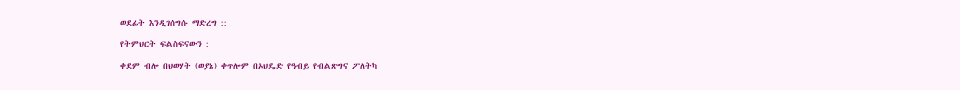ወደፊት እንዲገሰግሱ ማድረግ ::

የትምህርት ፍልስፍናውን :

ቀደም ብሎ በህወሃት (ወያኔ) ቀጥሎም በኦህዴድ የዓብይ የብልጽግና ፖለትካ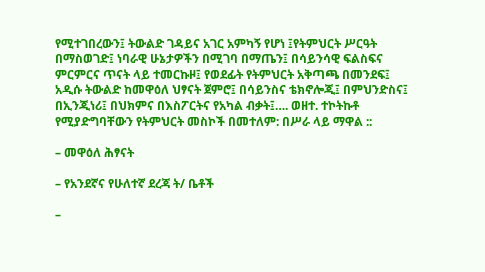የሚተገበረውን፤ ትውልድ ገዳይና አገር አምካኝ የሆነ ፤የትምህርት ሥርዓት በማስወገድ፤ ነባራዊ ሁኔታዎችን በሚገባ በማጤን፤ በሳይንሳዊ ፍልስፍና ምርምርና ጥናት ላይ ተመርኩዞ፤ የወደፊት የትምህርት አቅጣጫ በመንደፍ፤ አዲሱ ትውልድ ከመዋዕለ ህፃናት ጀምሮ፤ በሳይንስና ቴክኖሎጂ፤ በምህንድስና፤ በኢንጂነሪ፤ በህክምና በእስፖርትና የአካል ብቃት፤…. ወዘተ. ተኮትኩቶ የሚያድግባቸውን የትምህርት መስኮች በመተለም: በሥራ ላይ ማዋል ::

– መዋዕለ ሕፃናት

– የአንደኛና የሁለተኛ ደረጃ ት/ ቤቶች

–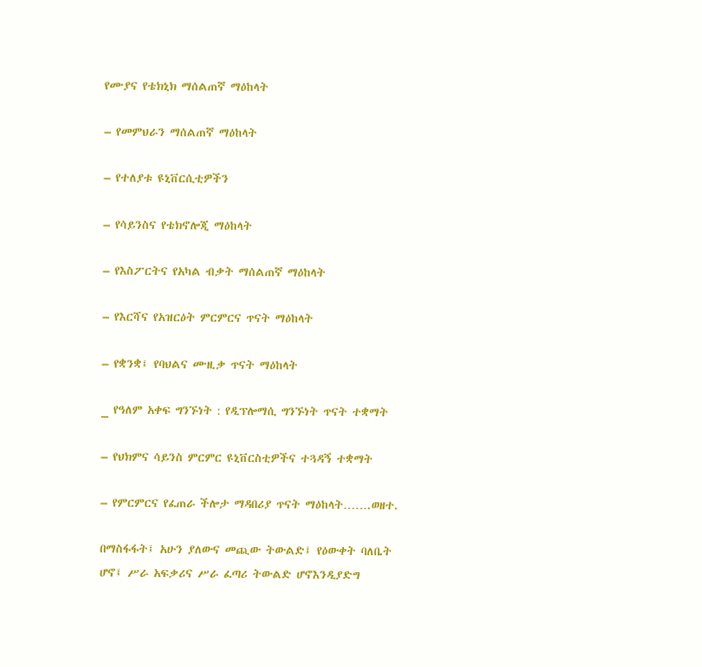የሙያና የቴክኒክ ማሰልጠኛ ማዕከላት

– የመምህራን ማሰልጠኛ ማዕከላት

– የተለያቱ ዩኒቨርሲቲዎችን

– የሳይንስና የቴክኖሎጂ ማዕከላት

– የእስፖርትና የአካል ብቃት ማሰልጠኛ ማዕከላት

– የእርሻና የአዝርዕት ምርምርና ጥናት ማዕከላት

– የቋንቋ፤ የባህልና ሙዚቃ ጥናት ማዕከላት

_ የዓለም አቀፍ ግንኙነት : የዲፕሎማሲ ግንኙነት ጥናት ተቋማት

– የህክምና ሳይንስ ምርምር ዩኒቨርስቲዎችና ተጓዳኝ ተቋማት

– የምርምርና የፈጠራ ችሎታ ማዳበሪያ ጥናት ማዕከላት…….ወዘተ.

በማስፋፋት፤ አሁን ያለውና መጪው ትውልድ፤ የዕውቀት ባለቤት ሆኖ፤ ሥራ አፍቃሪና ሥራ ፈጣሪ ትውልድ ሆኖእንዲያድግ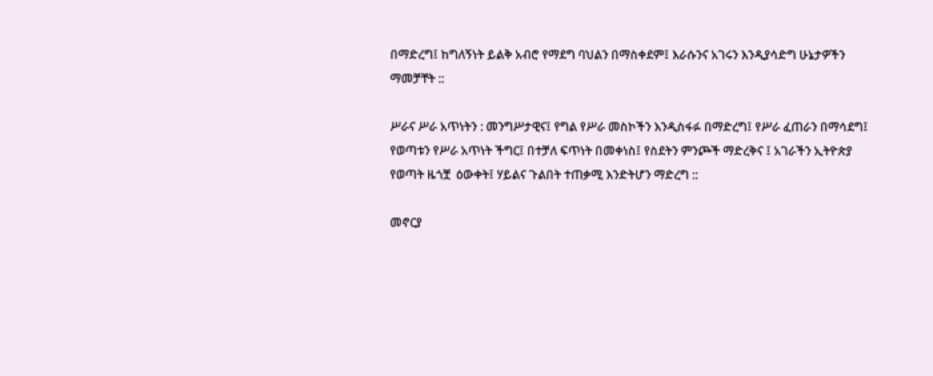በማድረግ፤ ከግለኝነት ይልቅ አብሮ የማደግ ባህልን በማስቀደም፤ እራሱንና አገሩን እንዲያሳድግ ሁኔታዎችን ማመቻቸት ::

ሥራና ሥራ አጥነትን : መንግሥታዊና፤ የግል የሥራ መስኮችን እንዲስፋፉ በማድረግ፤ የሥራ ፈጠራን በማሳደግ፤ የወጣቱን የሥራ አጥነት ችግር፤ በተቻለ ፍጥነት በመቀነስ፤ የስደትን ምንጮች ማድረቅና ፤ አገራችን ኢትዮጵያ የወጣት ዜጎቿ  ዕውቀት፤ ሃይልና ጉልበት ተጠቃሚ እንድትሆን ማድረግ ::

መኖርያ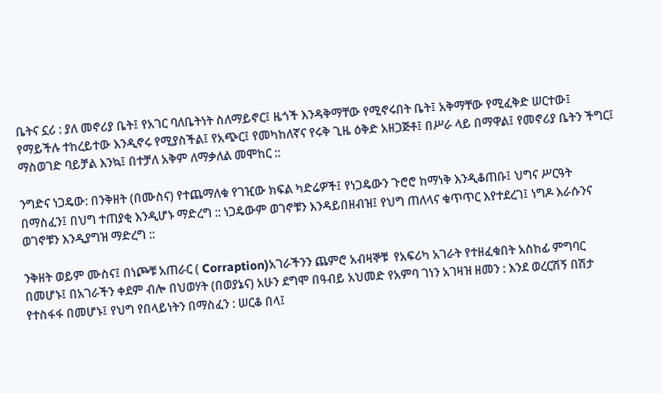ቤትና ኗሪ : ያለ መኖሪያ ቤት፤ የአገር ባለቤትነት ስለማይኖር፤ ዜጎች እንዳቅማቸው የሚኖሩበት ቤት፤ አቅማቸው የሚፈቅድ ሠርተው፤ የማይችሉ ተከረይተው እንዲኖሩ የሚያስችል፤ የአጭር፤ የመካከለኛና የሩቅ ጊዜ ዕቅድ አዘጋጅቶ፤ በሥራ ላይ በማዋል፤ የመኖሪያ ቤትን ችግር፤ ማስወገድ ባይቻል እንኳ፤ በተቻለ አቅም ለማቃለል መሞከር ::

ንግድና ነጋዴው: በንቅዘት (በሙስና) የተጨማለቁ የገዢው ክፍል ካድሬዎች፤ የነጋዴውን ጉሮሮ ከማነቅ እንዲቆጠቡ፤ ህግና ሥርዓት በማስፈን፤ በህግ ተጠያቂ እንዲሆኑ ማድረግ :: ነጋዴውም ወገኖቹን እንዳይበዘብዝ፤ የህግ ጠለላና ቁጥጥር እየተደረገ፤ ነግዶ እራሱንና ወገኖቹን እንዲያግዝ ማድረግ ::

ንቅዘት ወይም ሙስና፤ በነጮቹ አጠራር ( Corraption)አገራችንን ጨምሮ አብዛኞቹ  የአፍሪካ አገራት የተዘፈቁበት አስከፊ ምግባር በመሆኑ፤ በአገራችን ቀደም ብሎ በህወሃት (በወያኔና) አሁን ደግሞ በዓብይ አህመድ የአምባ ገነን አገዛዝ ዘመን : እንደ ወረርሽኝ በሽታ የተስፋፋ በመሆኑ፤ የህግ የበላይነትን በማስፈን : ሠርቆ በላ፤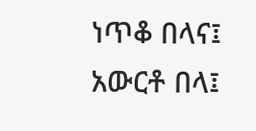ነጥቆ በላና፤ አውርቶ በላ፤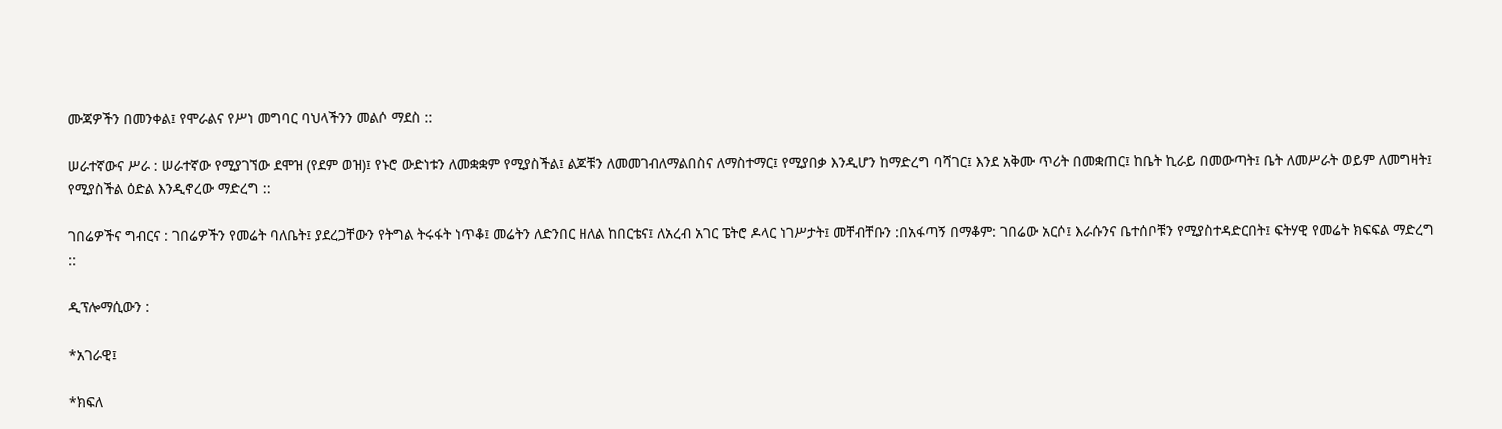ሙጃዎችን በመንቀል፤ የሞራልና የሥነ መግባር ባህላችንን መልሶ ማደስ ::

ሠራተኛውና ሥራ : ሠራተኛው የሚያገኘው ደሞዝ (የደም ወዝ)፤ የኑሮ ውድነቱን ለመቋቋም የሚያስችል፤ ልጆቹን ለመመገብለማልበስና ለማስተማር፤ የሚያበቃ እንዲሆን ከማድረግ ባሻገር፤ እንደ አቅሙ ጥሪት በመቋጠር፤ ከቤት ኪራይ በመውጣት፤ ቤት ለመሥራት ወይም ለመግዛት፤ የሚያስችል ዕድል እንዲኖረው ማድረግ ::

ገበሬዎችና ግብርና : ገበሬዎችን የመሬት ባለቤት፤ ያደረጋቸውን የትግል ትሩፋት ነጥቆ፤ መሬትን ለድንበር ዘለል ከበርቴና፤ ለአረብ አገር ፔትሮ ዶላር ነገሥታት፤ መቸብቸቡን :በአፋጣኝ በማቆም: ገበሬው አርሶ፤ እራሱንና ቤተሰቦቹን የሚያስተዳድርበት፤ ፍትሃዊ የመሬት ክፍፍል ማድረግ ::

ዲፕሎማሲውን :

*አገራዊ፤

*ክፍለ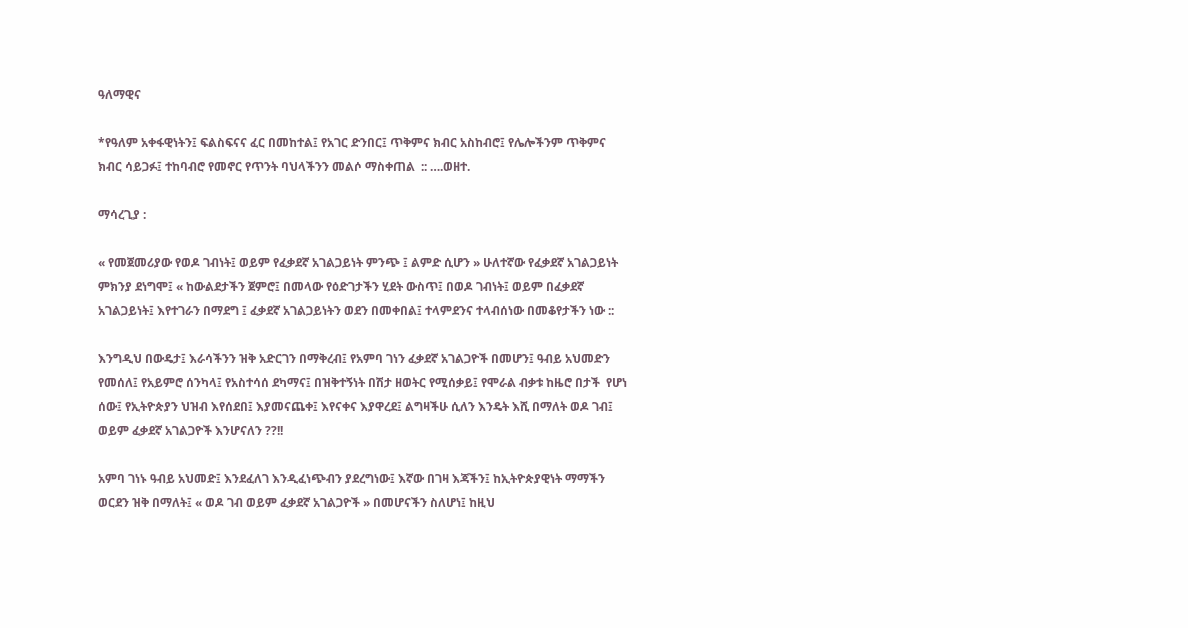ዓለማዊና

*የዓለም አቀፋዊነትን፤ ፍልስፍናና ፈር በመከተል፤ የአገር ድንበር፤ ጥቅምና ክብር አስከብሮ፤ የሌሎችንም ጥቅምና ክብር ሳይጋፉ፤ ተከባብሮ የመኖር የጥንት ባህላችንን መልሶ ማስቀጠል  :: ….ወዘተ.

ማሳረጊያ :

« የመጀመሪያው የወዶ ገብነት፤ ወይም የፈቃደኛ አገልጋይነት ምንጭ ፤ ልምድ ሲሆን » ሁለተኛው የፈቃደኛ አገልጋይነት ምክንያ ደነግሞ፤ « ከውልደታችን ጀምሮ፤ በመላው የዕድገታችን ሂደት ውስጥ፤ በወዶ ገብነት፤ ወይም በፈቃደኛ አገልጋይነት፤ እየተገራን በማደግ ፤ ፈቃደኛ አገልጋይነትን ወደን በመቀበል፤ ተላምደንና ተላብሰነው በመቆየታችን ነው ::

እንግዲህ በውዴታ፤ እራሳችንን ዝቅ አድርገን በማቅረብ፤ የአምባ ገነን ፈቃደኛ አገልጋዮች በመሆን፤ ዓብይ አህመድን የመሰለ፤ የአይምሮ ሰንካላ፤ የአስተሳሰ ደካማና፤ በዝቅተኝነት በሽታ ዘወትር የሚሰቃይ፤ የሞራል ብቃቱ ከዜሮ በታች  የሆነ ሰው፤ የኢትዮጵያን ህዝብ እየሰደበ፤ እያመናጨቀ፤ እየናቀና እያዋረደ፤ ልግዛችሁ ሲለን እንዴት እሺ በማለት ወዶ ገብ፤ ወይም ፈቃደኛ አገልጋዮች እንሆናለን ??!!

አምባ ገነኑ ዓብይ አህመድ፤ እንደፈለገ እንዲፈነጭብን ያደረግነው፤ እኛው በገዛ እጃችን፤ ከኢትዮጵያዊነት ማማችን ወርደን ዝቅ በማለት፤ « ወዶ ገብ ወይም ፈቃደኛ አገልጋዮች » በመሆናችን ስለሆነ፤ ከዚህ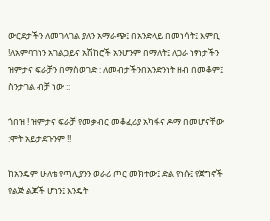ውርደታችን ለመገላገል ያለን አማራጭ፤ በአንድላይ በመነሳት፤ እምቢ !ለአምባገነን አገልጋይና አሽከሮች አንሆንም በማለት፤ ለጋራ ነፃነታችን ዝምታና ፍራቻን በማስወገድ : ለመብታችንበአንድንነት ዘብ በመቆም፤ ስንታገል ብቻ ነው ::

ጎበዝ ! ዝምታና ፍራቻ የመቃብር መቆፈሪያ አካፋና ዶማ በመሆናቸው :ሞት አይታደጉንም !!

ከአንዴም ሁለቴ የጣሊያንን ወራሪ ጦር መክተው፤ ድል የነሱ፤ የጀግኖች የልጅ ልጆች ሆነን፤ እንዴት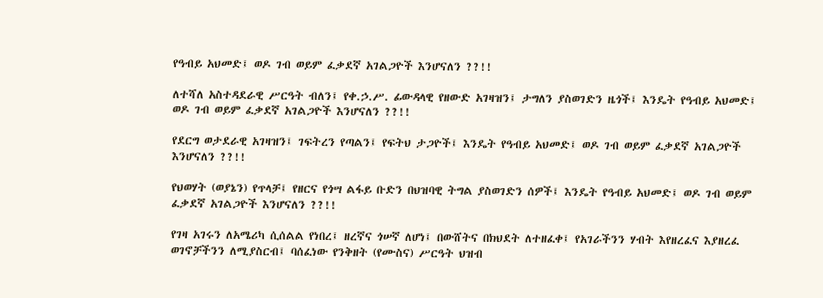የዓብይ አህመድ፤ ወዶ ገብ ወይም ፈቃደኛ አገልጋዮች እንሆናለን ??!!

ለተሻለ አስተዳደራዊ ሥርዓት ብለን፤ የቀ.ኃ.ሥ. ፊውዳላዊ የዘውድ አገዛዝን፤ ታግለን ያስወገድን ዜጎች፤ እንዴት የዓብይ አህመድ፤ ወዶ ገብ ወይም ፈቃደኛ አገልጋዮች እንሆናለን ??!!

የደርግ ወታደራዊ አገዛዝን፤ ገፍትረን የጣልን፤ የፍትህ ታጋዮች፤ እንዴት የዓብይ አህመድ፤ ወዶ ገብ ወይም ፈቃደኛ አገልጋዮች እንሆናለን ??!!

የህወሃት (ወያኔን) የጥላቻ፤ የዘርና የጎሣ ልፋይ ቡድን በህዝባዊ ትግል ያስወገድን ሰዎች፤ እንዴት የዓብይ አህመድ፤ ወዶ ገብ ወይም ፈቃደኛ አገልጋዮች እንሆናለን ??!!

የገዛ አገሩን ለአሜሪካ ሲሰልል የነበረ፤ ዘረኛና ጎሠኛ ለሆነ፤ በውሸትና በክህደት ለተዘፈቀ፤ የአገራችንን ሃብት እየዘረፈና እያዘረፈ ወገኖቻችንን ለሚያስርብ፤ ባሰፈነው የንቅዘት (የሙስና) ሥርዓት ህዝብ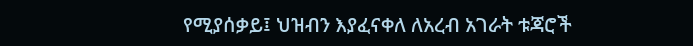የሚያሰቃይ፤ ህዝብን እያፈናቀለ ለአረብ አገራት ቱጃሮች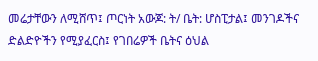መሬታቸውን ለሚሸጥ፤ ጦርነት አውጆ: ት/ ቤት: ሆስፒታል፤ መንገዶችና ድልድዮችን የሚያፈርስ፤ የገበሬዎች ቤትና ዕህል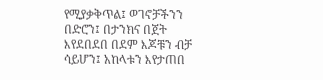የሚያቃቅጥል፤ ወገኖቻችንን በድሮን፤ በታንክና በጀት እየደበደበ በደም እጆቹን ብቻ ሳይሆን፤ አከላቱን እየታጠበ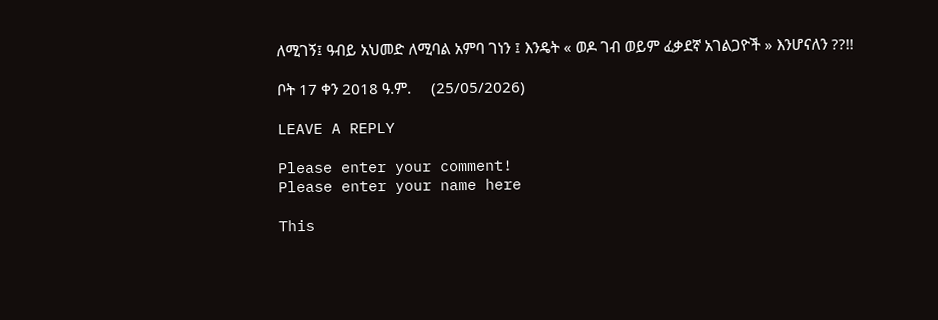ለሚገኝ፤ ዓብይ አህመድ ለሚባል አምባ ገነን ፤ እንዴት « ወዶ ገብ ወይም ፈቃደኛ አገልጋዮች » እንሆናለን ??!!

ቦት 17 ቀን 2018 ዓ.ም.     (25/05/2026)

LEAVE A REPLY

Please enter your comment!
Please enter your name here

This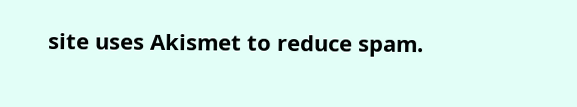site uses Akismet to reduce spam.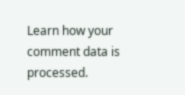Learn how your comment data is processed.